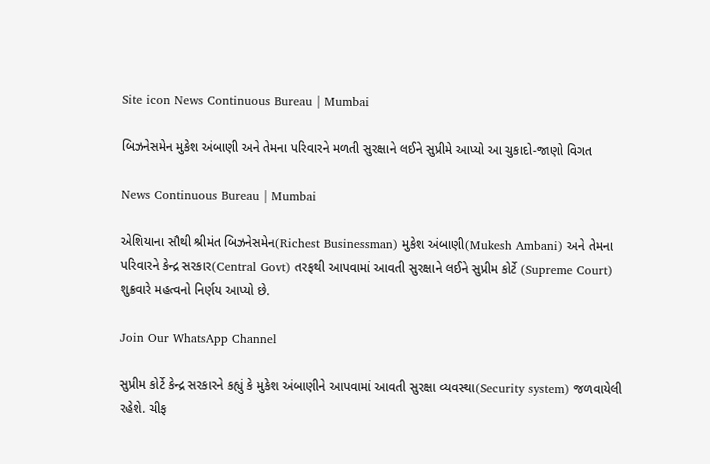Site icon News Continuous Bureau | Mumbai

બિઝનેસમેન મુકેશ અંબાણી અને તેમના પરિવારને મળતી સુરક્ષાને લઈને સુપ્રીમે આપ્યો આ ચુકાદો-જાણો વિગત

News Continuous Bureau | Mumbai

એશિયાના સૌથી શ્રીમંત બિઝનેસમેન(Richest Businessman) મુકેશ અંબાણી(Mukesh Ambani) અને તેમના પરિવારને કેન્દ્ર સરકાર(Central Govt) તરફથી આપવામાં આવતી સુરક્ષાને લઈને સુપ્રીમ કોર્ટે (Supreme Court) શુક્રવારે મહત્વનો નિર્ણય આપ્યો છે.

Join Our WhatsApp Channel

સુપ્રીમ કોર્ટે કેન્દ્ર સરકારને કહ્યું કે મુકેશ અંબાણીને આપવામાં આવતી સુરક્ષા વ્યવસ્થા(Security system) જળવાયેલી રહેશે. ચીફ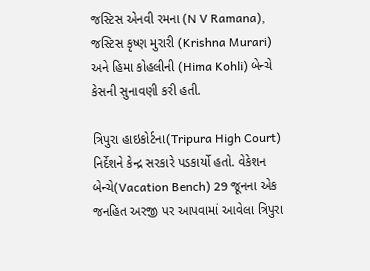જસ્ટિસ એનવી રમના (N V Ramana), જસ્ટિસ કૃષ્ણ મુરારી (Krishna Murari) અને હિમા કોહલીની (Hima Kohli) બેન્ચે કેસની સુનાવણી કરી હતી.

ત્રિપુરા હાઇકોર્ટના(Tripura High Court) નિર્દેશને કેન્દ્ર સરકારે પડકાર્યો હતો. વેકેશન બેન્ચે(Vacation Bench) 29 જૂનના એક જનહિત અરજી પર આપવામાં આવેલા ત્રિપુરા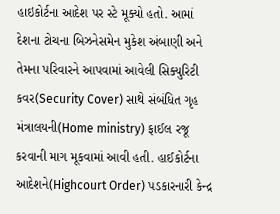હાઇકોર્ટના આદેશ પર સ્ટે મૂક્યો હતો. આમાં દેશના ટોચના બિઝનેસમેન મુકેશ અંબાણી અને તેમના પરિવારને આપવામાં આવેલી સિક્યુરિટી કવર(Security Cover) સાથે સંબંધિત ગૃહ મંત્રાલયની(Home ministry) ફાઈલ રજૂ કરવાની માગ મૂકવામાં આવી હતી. હાઈકોર્ટના આદેશને(Highcourt Order) પડકારનારી કેન્દ્ર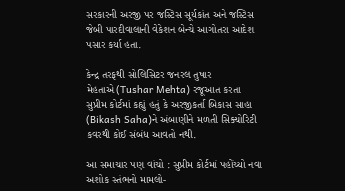સરકારની અરજી પર જસ્ટિસ સૂર્યકાંત અને જસ્ટિસ જેબી પારદીવાલાની વેકેશન બેન્ચે આગોતરા આદેશ પસાર કર્યા હતા.

કેન્દ્ર તરફથી સોલિસિટર જનરલ તુષાર મેહતાએ(Tushar Mehta) રજૂઆત કરતા સુપ્રીમ કોર્ટમાં કહ્યું હતું કે અરજીકર્તા બિકાસ સાહા (Bikash Saha)ને અંબાણીને મળતી સિક્યોરિટી કવરથી કોઈ સંબંધ આવતો નથી.

આ સમાચાર પણ વાંચો : સુપ્રીમ કોર્ટમાં પહોંચ્યો નવા અશોક સ્તંભનો મામલો-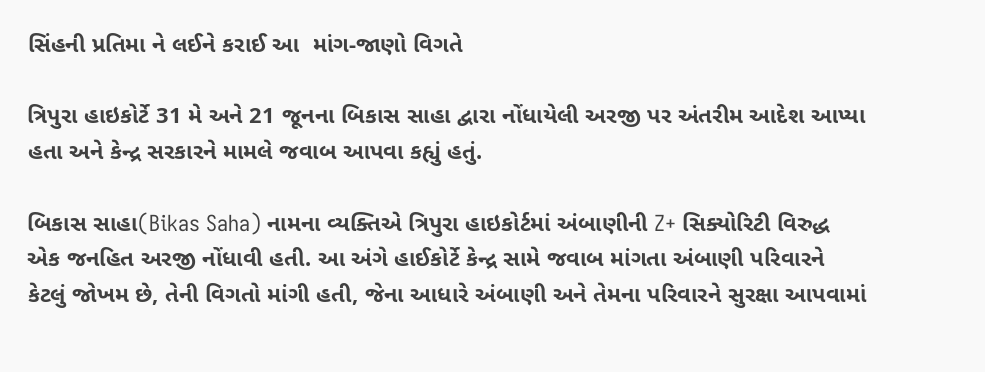સિંહની પ્રતિમા ને લઈને કરાઈ આ  માંગ-જાણો વિગતે

ત્રિપુરા હાઇકોર્ટે 31 મે અને 21 જૂનના બિકાસ સાહા દ્વારા નોંધાયેલી અરજી પર અંતરીમ આદેશ આપ્યા હતા અને કેન્દ્ર સરકારને મામલે જવાબ આપવા કહ્યું હતું.

બિકાસ સાહા(Bikas Saha) નામના વ્યક્તિએ ત્રિપુરા હાઇકોર્ટમાં અંબાણીની Z+ સિક્યોરિટી વિરુદ્ધ એક જનહિત અરજી નોંધાવી હતી. આ અંગે હાઈકોર્ટે કેન્દ્ર સામે જવાબ માંગતા અંબાણી પરિવારને કેટલું જોખમ છે, તેની વિગતો માંગી હતી, જેના આધારે અંબાણી અને તેમના પરિવારને સુરક્ષા આપવામાં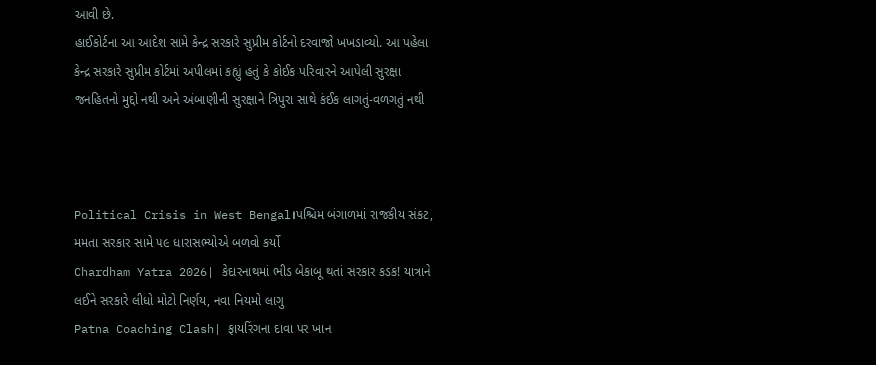આવી છે.
હાઈકોર્ટના આ આદેશ સામે કેન્દ્ર સરકારે સુપ્રીમ કોર્ટનો દરવાજો ખખડાવ્યો. આ પહેલા કેન્દ્ર સરકારે સુપ્રીમ કોર્ટમાં અપીલમાં કહ્યું હતું કે કોઈક પરિવારને આપેલી સુરક્ષા જનહિતનો મુદ્દો નથી અને અંબાણીની સુરક્ષાને ત્રિપુરા સાથે કંઈક લાગતું-વળગતું નથી



Political Crisis in West Bengal।પશ્ચિમ બંગાળમાં રાજકીય સંકટ, મમતા સરકાર સામે ૫૯ ધારાસભ્યોએ બળવો કર્યો
Chardham Yatra 2026| કેદારનાથમાં ભીડ બેકાબૂ થતાં સરકાર કડક! યાત્રાને લઈને સરકારે લીધો મોટો નિર્ણય, નવા નિયમો લાગુ
Patna Coaching Clash| ફાયરિંગના દાવા પર ખાન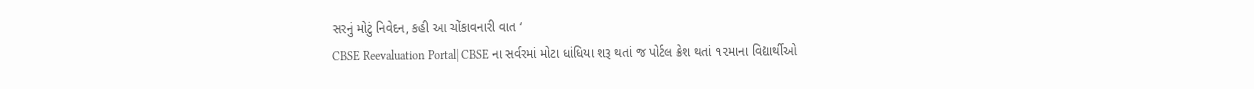સરનું મોટું નિવેદન, કહી આ ચોંકાવનારી વાત ‘
CBSE Reevaluation Portal| CBSE ના સર્વરમાં મોટા ધાંધિયા શરૂ થતાં જ પોર્ટલ ક્રેશ થતાં ૧૨માના વિદ્યાર્થીઓ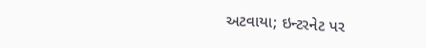અટવાયા; ઇન્ટરનેટ પર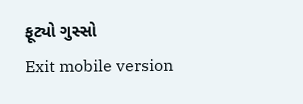ફૂટ્યો ગુસ્સો
Exit mobile version